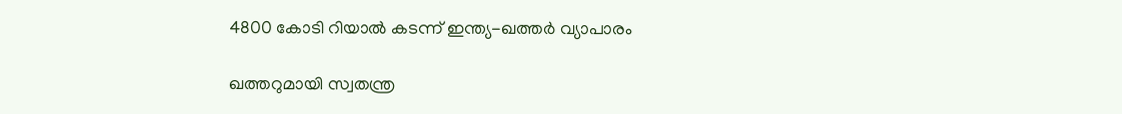4800 കോടി റിയാൽ കടന്ന് ഇന്ത്യ-ഖത്തർ വ്യാപാരം

ഖത്തറുമായി സ്വതന്ത്ര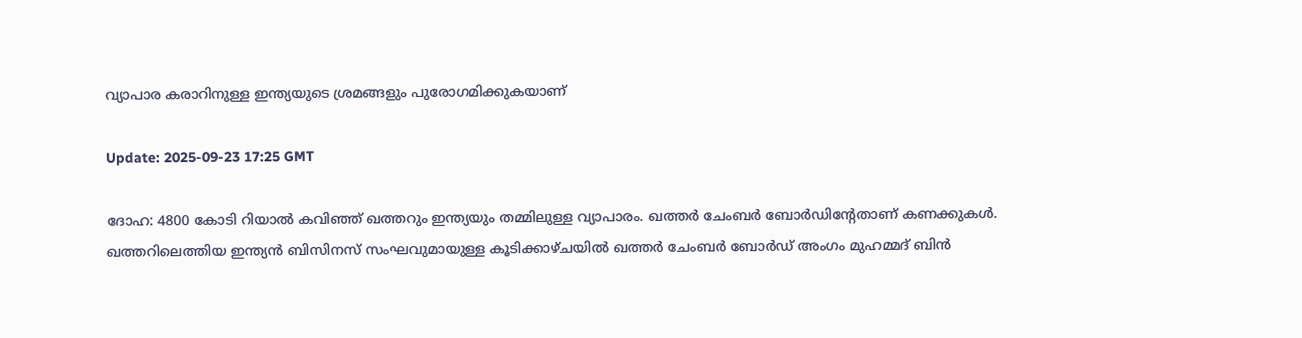വ്യാപാര കരാറിനുള്ള ഇന്ത്യയുടെ ശ്രമങ്ങളും പുരോഗമിക്കുകയാണ്

Update: 2025-09-23 17:25 GMT

ദോഹ: 4800 കോടി റിയാൽ കവിഞ്ഞ് ഖത്തറും ഇന്ത്യയും തമ്മിലുള്ള വ്യാപാരം. ഖത്തർ ചേംബർ ബോർഡിന്റേതാണ് കണക്കുകൾ. ഖത്തറിലെത്തിയ ഇന്ത്യൻ ബിസിനസ് സംഘവുമായുള്ള കൂടിക്കാഴ്ചയിൽ ഖത്തർ ചേംബർ ബോർഡ് അംഗം മുഹമ്മദ് ബിൻ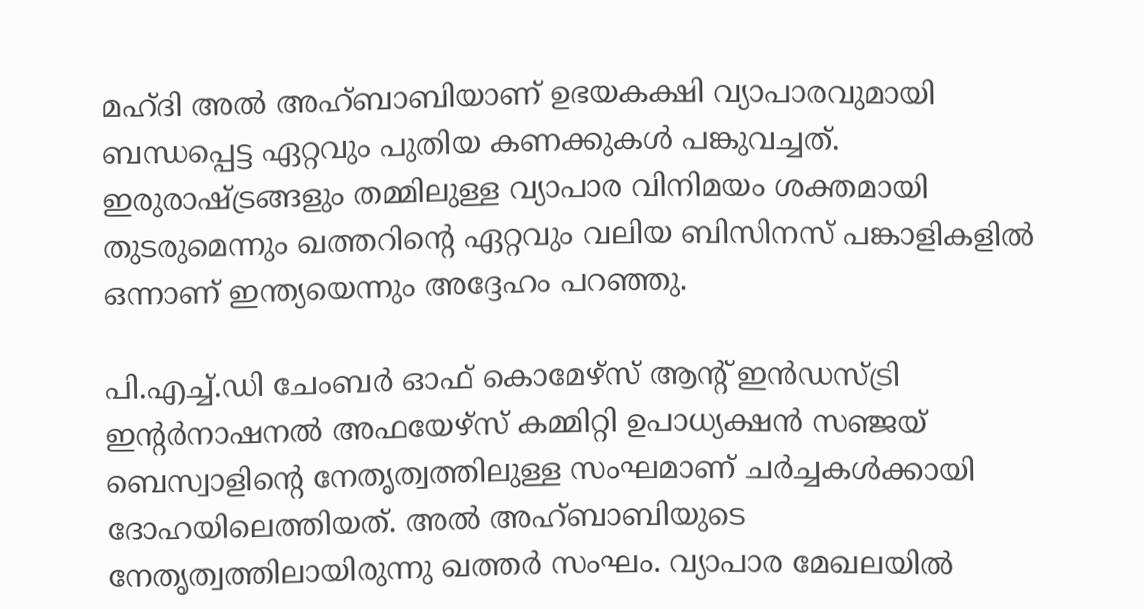മഹ്ദി അൽ അഹ്ബാബിയാണ് ഉഭയകക്ഷി വ്യാപാരവുമായി ബന്ധപ്പെട്ട ഏറ്റവും പുതിയ കണക്കുകൾ പങ്കുവച്ചത്. ഇരുരാഷ്ട്രങ്ങളും തമ്മിലുള്ള വ്യാപാര വിനിമയം ശക്തമായി തുടരുമെന്നും ഖത്തറിന്റെ ഏറ്റവും വലിയ ബിസിനസ് പങ്കാളികളിൽ ഒന്നാണ് ഇന്ത്യയെന്നും അദ്ദേഹം പറഞ്ഞു.

പി.എച്ച്.ഡി ചേംബർ ഓഫ് കൊമേഴ്‌സ് ആന്റ് ഇൻഡസ്ട്രി ഇന്റർനാഷനൽ അഫയേഴ്സ് കമ്മിറ്റി ഉപാധ്യക്ഷൻ സഞ്ജയ് ബെസ്വാളിന്റെ നേതൃത്വത്തിലുള്ള സംഘമാണ് ചർച്ചകൾക്കായി ദോഹയിലെത്തിയത്. അൽ അഹ്ബാബിയുടെ നേതൃത്വത്തിലായിരുന്നു ഖത്തർ സംഘം. വ്യാപാര മേഖലയിൽ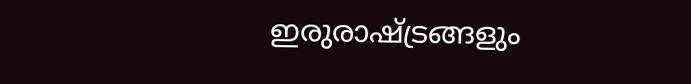ഇരുരാഷ്ട്രങ്ങളും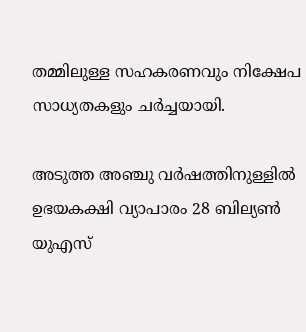തമ്മിലുള്ള സഹകരണവും നിക്ഷേപ സാധ്യതകളും ചർച്ചയായി.

അടുത്ത അഞ്ചു വർഷത്തിനുള്ളിൽ ഉഭയകക്ഷി വ്യാപാരം 28 ബില്യൺ യുഎസ്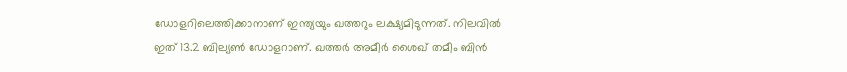ഡോളറിലെത്തിക്കാനാണ് ഇന്ത്യയും ഖത്തറും ലക്ഷ്യമിടുന്നത്. നിലവിൽ ഇത് 13.2 ബില്യൺ ഡോളറാണ്. ഖത്തർ അമീർ ശൈഖ് തമീം ബിൻ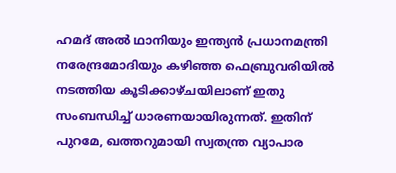ഹമദ് അൽ ഥാനിയും ഇന്ത്യൻ പ്രധാനമന്ത്രി നരേന്ദ്രമോദിയും കഴിഞ്ഞ ഫെബ്രുവരിയിൽ നടത്തിയ കൂടിക്കാഴ്ചയിലാണ് ഇതു സംബന്ധിച്ച് ധാരണയായിരുന്നത്. ഇതിന് പുറമേ, ഖത്തറുമായി സ്വതന്ത്ര വ്യാപാര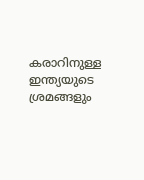കരാറിനുള്ള ഇന്ത്യയുടെ ശ്രമങ്ങളും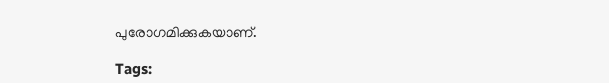പുരോഗമിക്കുകയാണ്.

Tags: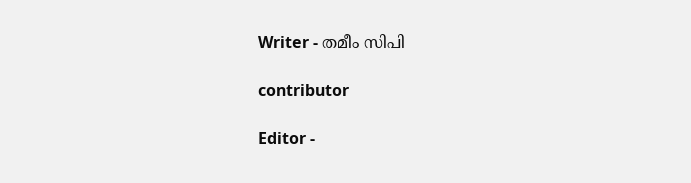Writer - തമീം സിപി

contributor

Editor -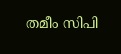തമീം സിപി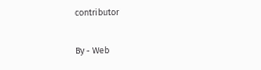contributor

By - Web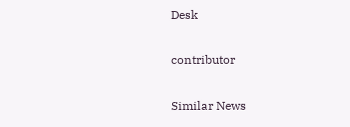Desk

contributor

Similar News